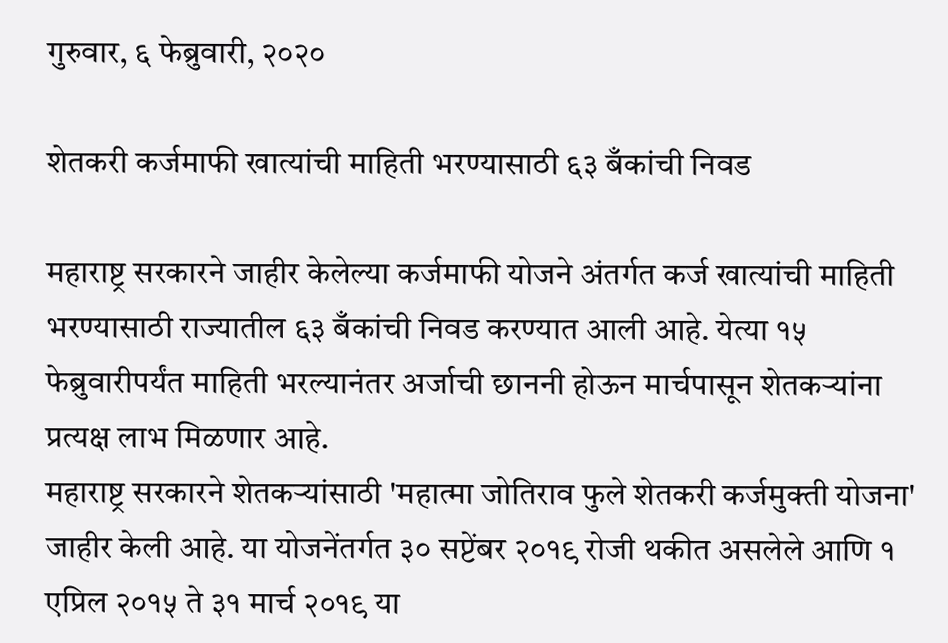गुरुवार, ६ फेब्रुवारी, २०२०

शेतकरी कर्जमाफी खात्यांची माहिती भरण्यासाठी ६३ बँकांची निवड

महाराष्ट्र सरकारने जाहीर केलेल्या कर्जमाफी योजने अंतर्गत कर्ज खात्यांची माहिती भरण्यासाठी राज्यातील ६३ बँकांची निवड करण्यात आली आहे. येत्या १५ फेब्रुवारीपर्यंत माहिती भरल्यानंतर अर्जाची छाननी होऊन मार्चपासून शेतकऱ्यांना प्रत्यक्ष लाभ मिळणार आहे.
महाराष्ट्र सरकारने शेतकऱ्यांसाठी 'महात्मा जोतिराव फुले शेतकरी कर्जमुक्ती योजना' जाहीर केली आहे. या योजनेंतर्गत ३० सप्टेंबर २०१९ रोजी थकीत असलेले आणि १ एप्रिल २०१५ ते ३१ मार्च २०१९ या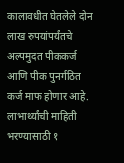कालावधीत घेतलेले दोन लाख रुपयांपर्यंतचे अल्पमुदत पीककर्ज आणि पीक पुनर्गठित कर्ज माफ होणार आहे. लाभार्थ्यांची माहिती भरण्यासाठी १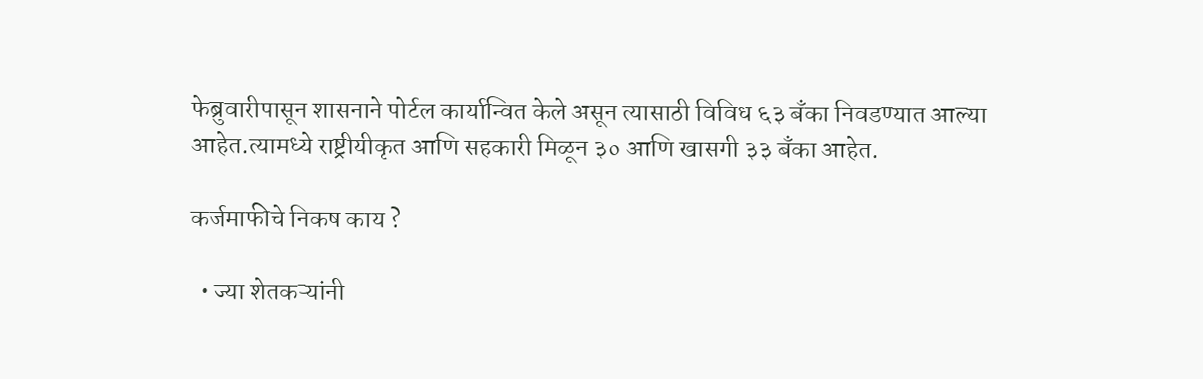फेब्रुवारीपासून शासनाने पोर्टल कार्यान्वित केले असून त्यासाठी विविध ६३ बँका निवडण्यात आल्या आहेत.त्यामध्ये राष्ट्रीयीकृत आणि सहकारी मिळून ३० आणि खासगी ३३ बँका आहेत.

कर्जमाफीचे निकष काय ?

  • ज्या शेतकऱ्यांनी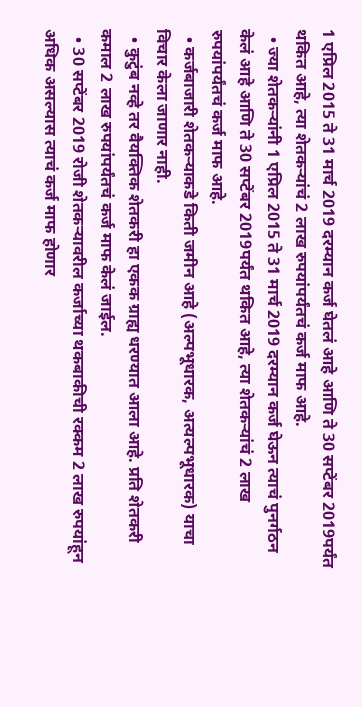1 एप्रिल 2015 ते 31 मार्च 2019 दरम्यान कर्ज घेतलं आहे आणि ते 30 सप्टेंबर 2019पर्यंत थकित आहे, त्या शेतकऱ्यांचं 2 लाख रुपयांपर्यंतचं कर्ज माफ आहे.
  • ज्या शेतकऱ्यांनी 1 एप्रिल 2015 ते 31 मार्च 2019 दरम्यान कर्ज घेऊन त्याचं पुनर्गठन केलं आहे आणि ते 30 सप्टेंबर 2019पर्यंत थकित आहे, त्या शेतकऱ्यांचं 2 लाख रुपयांपर्यंतचं कर्ज माफ आहे.
  • कर्जबाजारी शेतकऱ्याकडे किती जमीन आहे (अल्पभूधारक, अत्यल्पभूधारक) याचा विचार केला जाणार नाही.
  • कुटुंब नव्हे तर वैयक्तिक शेतकरी हा एकक ग्राह्य धरण्यात आला आहे. प्रति शेतकरी कमाल 2 लाख रुपयांपर्यंतचं कर्ज माफ केलं जाईल.
  • 30 सप्टेंबर 2019 रोजी शेतकऱ्यावरील कर्जाच्या थकबाकीची रक्कम 2 लाख रुपयांहून अधिक असल्यास त्याचं कर्ज माफ होणार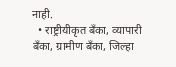नाही.
  • राष्ट्रीयीकृत बँका, व्यापारी बँका, ग्रामीण बँका, जिल्हा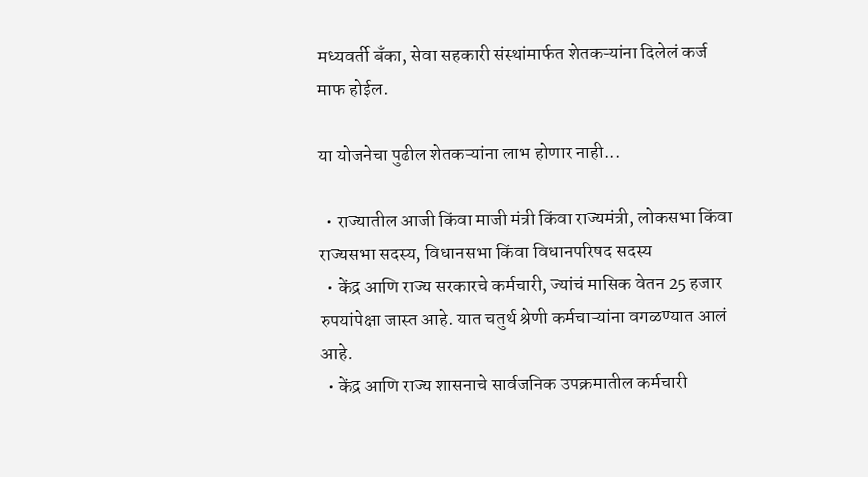मध्यवर्ती बँका, सेवा सहकारी संस्थांमार्फत शेतकऱ्यांना दिलेलं कर्ज माफ होईल.

या योजनेचा पुढील शेतकऱ्यांना लाभ होणार नाही...

  • राज्यातील आजी किंवा माजी मंत्री किंवा राज्यमंत्री, लोकसभा किंवा राज्यसभा सदस्य, विधानसभा किंवा विधानपरिषद सदस्य
  • केंद्र आणि राज्य सरकारचे कर्मचारी, ज्यांचं मासिक वेतन 25 हजार रुपयांपेक्षा जास्त आहे. यात चतुर्थ श्रेणी कर्मचाऱ्यांना वगळण्यात आलं आहे.
  • केंद्र आणि राज्य शासनाचे सार्वजनिक उपक्रमातील कर्मचारी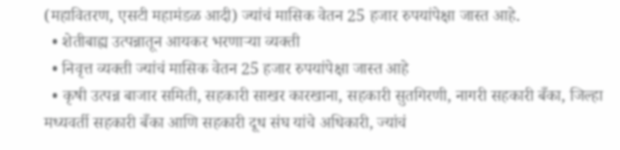(महावितरण, एसटी महामंडळ आदी) ज्यांचं मासिक वेतन 25 हजार रुपयांपेक्षा जास्त आहे.
  • शेतीबाह्य उत्पन्नातून आयकर भरणाऱ्या व्यक्ती
  • निवृत्त व्यक्ती ज्यांचं मासिक वेतन 25 हजार रुपयांपेक्षा जास्त आहे
  • कृषी उत्पन्न बाजार समिती, सहकारी साखर कारखाना, सहकारी सुतगिरणी, नागरी सहकारी बँका, जिल्हा मध्यवर्ती सहकारी बँका आणि सहकारी दूध संघ यांचे अधिकारी, ज्यांचं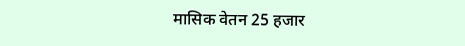मासिक वेतन 25 हजार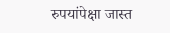रुपयांपेक्षा जास्त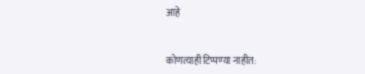आहे


कोणत्याही टिप्पण्‍या नाहीत: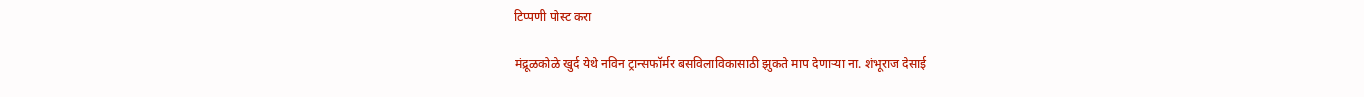टिप्पणी पोस्ट करा

मंद्रूळकोळे खुर्द येथे नविन ट्रान्सफॉर्मर बसविलाविकासाठी झुकते माप देणाऱ्या ना. शंभूराज देसाई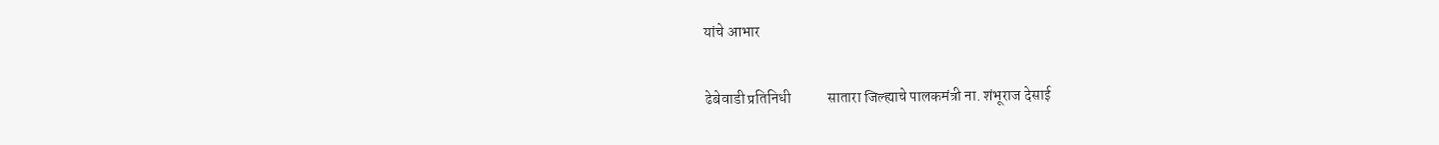यांचे आभार

ढेबेवाडी प्रतिनिधी            सातारा जिल्ह्याचे पालकमंत्री ना. शंभूराज देसाई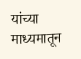यांच्या माध्यमातून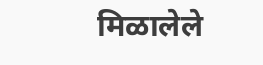मिळालेले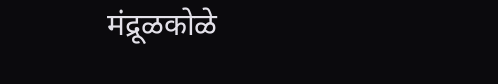मंद्रूळकोळे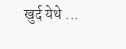खुर्द येथे ...